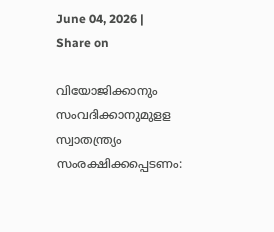June 04, 2026 |
Share on

വിയോജിക്കാനും സംവദിക്കാനുമുളള സ്വാതന്ത്ര്യം സംരക്ഷിക്കപ്പെടണം: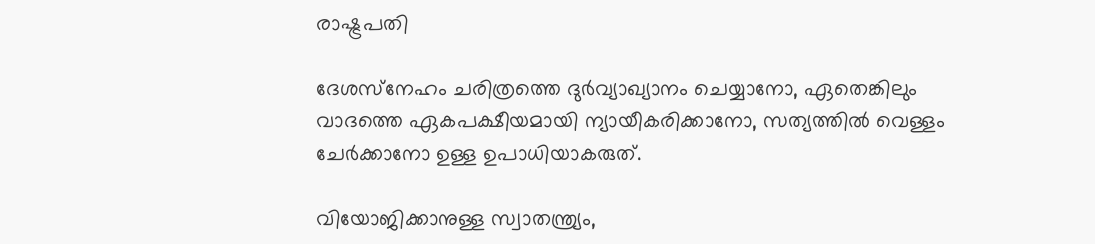രാഷ്ട്രപതി

ദേശസ്‌നേഹം ചരിത്രത്തെ ദുര്‍വ്യാഖ്യാനം ചെയ്യാനോ, ഏതെങ്കിലും വാദത്തെ ഏകപക്ഷീയമായി ന്യായീകരിക്കാനോ, സത്യത്തില്‍ വെള്ളം ചേര്‍ക്കാനോ ഉള്ള ഉപാധിയാകരുത്.

വിയോജിക്കാനുള്ള സ്വാതന്ത്ര്യം,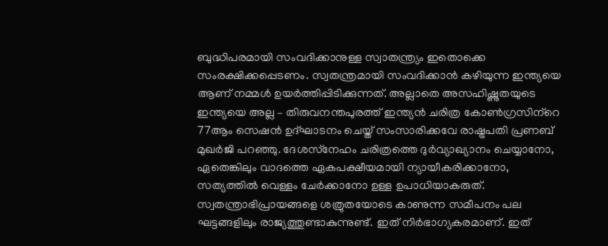ബുദ്ധിപരമായി സംവദിക്കാനുള്ള സ്വാതന്ത്ര്യം ഇതൊക്കെ സംരക്ഷിക്കപ്പെടണം. സ്വതന്ത്രമായി സംവദിക്കാന്‍ കഴിയുന്ന ഇന്ത്യയെ ആണ് നമ്മള്‍ ഉയര്‍ത്തിപ്പിടിക്കുന്നത്. അല്ലാതെ അസഹിഷ്ണുതയുടെ ഇന്ത്യയെ അല്ല – തിരുവനന്തപുരത്ത് ഇന്ത്യന്‍ ചരിത്ര കോണ്‍ഗ്രസിന്‌റെ 77ആം സെഷന്‍ ഉദ്ഘാടനം ചെയ്ത് സംസാരിക്കവേ രാഷ്ട്രപതി പ്രണബ് മുഖര്‍ജി പറഞ്ഞു. ദേശസ്‌നേഹം ചരിത്രത്തെ ദുര്‍വ്യാഖ്യാനം ചെയ്യാനോ, ഏതെങ്കിലും വാദത്തെ ഏകപക്ഷീയമായി ന്യായീകരിക്കാനോ, സത്യത്തില്‍ വെള്ളം ചേര്‍ക്കാനോ ഉള്ള ഉപാധിയാകരുത്. സ്വതന്ത്രാഭിപ്രായങ്ങളെ ശത്രുതയോടെ കാണുന്ന സമീപനം പല ഘട്ടങ്ങളിലും രാജ്യത്തുണ്ടാകുന്നുണ്ട്. ഇത് നിര്‍ഭാഗ്യകരമാണ്. ഇത്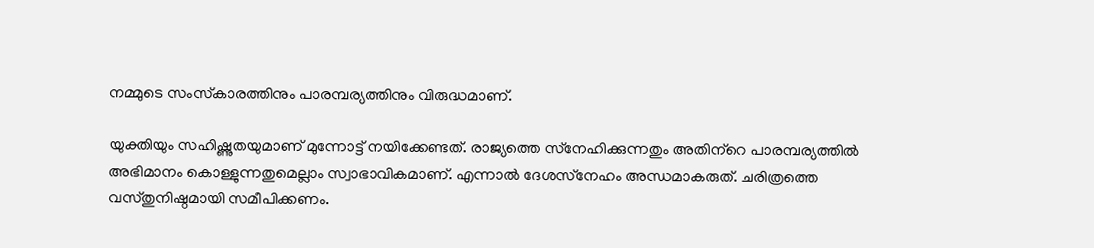നമ്മുടെ സംസ്‌കാരത്തിനും പാരമ്പര്യത്തിനും വിരുദ്ധമാണ്.

യുക്തിയും സഹിഷ്ണുതയുമാണ് മുന്നോട്ട് നയിക്കേണ്ടത്. രാജ്യത്തെ സ്‌നേഹിക്കുന്നതും അതിന്‌റെ പാരമ്പര്യത്തില്‍ അഭിമാനം കൊള്ളുന്നതുമെല്ലാം സ്വാഭാവികമാണ്. എന്നാല്‍ ദേശസ്‌നേഹം അന്ധമാകരുത്. ചരിത്രത്തെ വസ്തുനിഷ്ഠമായി സമീപിക്കണം.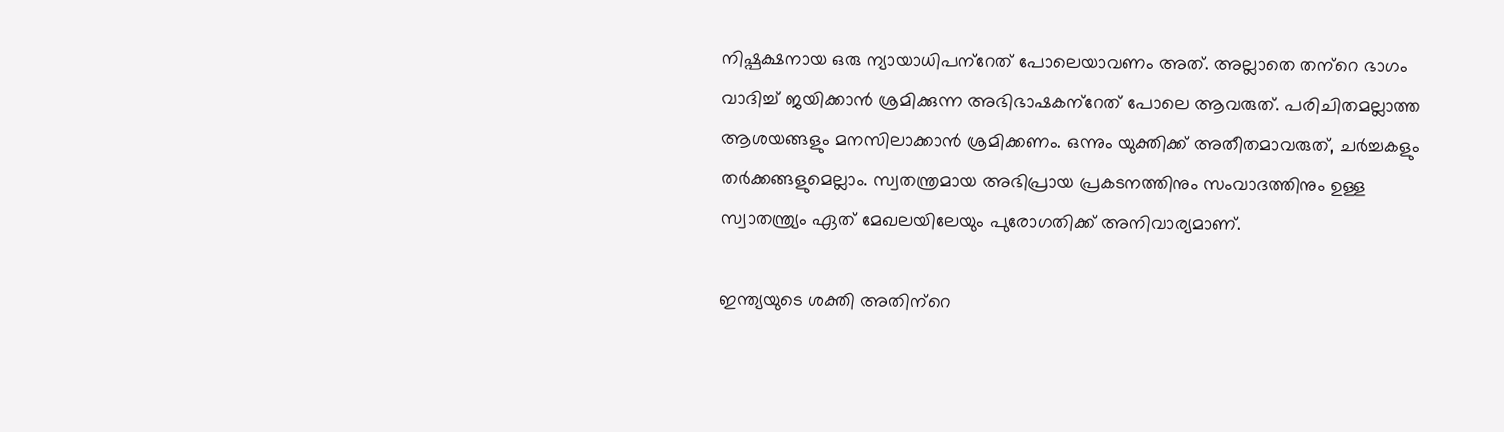നിഷ്പക്ഷനായ ഒരു ന്യായാധിപന്‌റേത് പോലെയാവണം അത്. അല്ലാതെ തന്‌റെ ഭാഗം വാദിച്ച് ജയിക്കാന്‍ ശ്രമിക്കുന്ന അഭിഭാഷകന്‌റേത് പോലെ ആവരുത്. പരിചിതമല്ലാത്ത ആശയങ്ങളും മനസിലാക്കാന്‍ ശ്രമിക്കണം. ഒന്നും യുക്തിക്ക് അതീതമാവരുത്, ചര്‍ച്ചകളും തര്‍ക്കങ്ങളുമെല്ലാം. സ്വതന്ത്രമായ അഭിപ്രായ പ്രകടനത്തിനും സംവാദത്തിനും ഉള്ള സ്വാതന്ത്ര്യം ഏത് മേഖലയിലേയും പുരോഗതിക്ക് അനിവാര്യമാണ്.

ഇന്ത്യയുടെ ശക്തി അതിന്‌റെ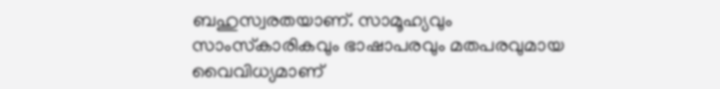ബഹുസ്വരതയാണ്. സാമൂഹ്യവും സാംസ്‌കാരികവും ഭാഷാപരവും മതപരവുമായ വൈവിധ്യമാണ്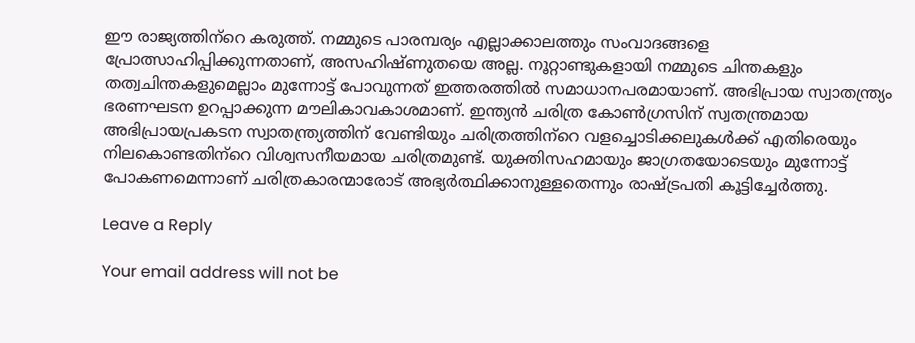ഈ രാജ്യത്തിന്‌റെ കരുത്ത്. നമ്മുടെ പാരമ്പര്യം എല്ലാക്കാലത്തും സംവാദങ്ങളെ പ്രോത്സാഹിപ്പിക്കുന്നതാണ്, അസഹിഷ്ണുതയെ അല്ല. നൂറ്റാണ്ടുകളായി നമ്മുടെ ചിന്തകളും തത്വചിന്തകളുമെല്ലാം മുന്നോട്ട് പോവുന്നത് ഇത്തരത്തില്‍ സമാധാനപരമായാണ്. അഭിപ്രായ സ്വാതന്ത്ര്യം ഭരണഘടന ഉറപ്പാക്കുന്ന മൗലികാവകാശമാണ്. ഇന്ത്യന്‍ ചരിത്ര കോണ്‍ഗ്രസിന് സ്വതന്ത്രമായ അഭിപ്രായപ്രകടന സ്വാതന്ത്ര്യത്തിന് വേണ്ടിയും ചരിത്രത്തിന്‌റെ വളച്ചൊടിക്കലുകള്‍ക്ക് എതിരെയും നിലകൊണ്ടതിന്‌റെ വിശ്വസനീയമായ ചരിത്രമുണ്ട്. യുക്തിസഹമായും ജാഗ്രതയോടെയും മുന്നോട്ട് പോകണമെന്നാണ് ചരിത്രകാരന്മാരോട് അഭ്യര്‍ത്ഥിക്കാനുള്ളതെന്നും രാഷ്ട്രപതി കൂട്ടിച്ചേര്‍ത്തു.

Leave a Reply

Your email address will not be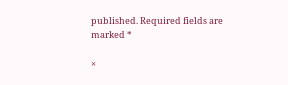published. Required fields are marked *

×